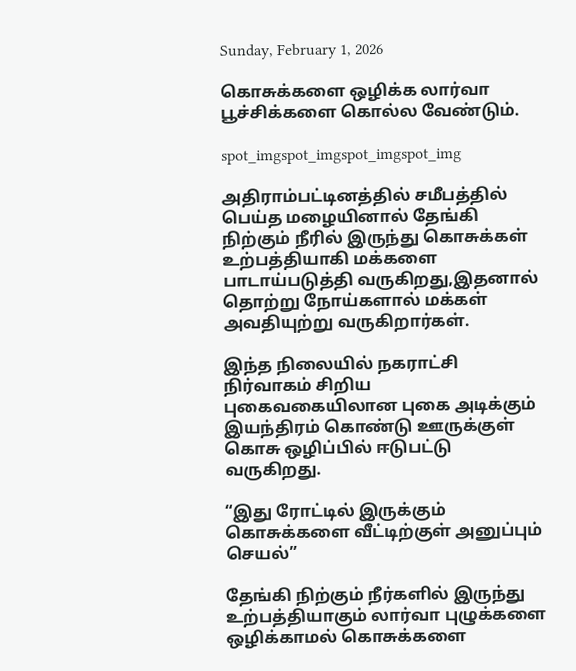Sunday, February 1, 2026

கொசுக்களை ஒழிக்க லார்வா பூச்சிக்களை கொல்ல வேண்டும்.

spot_imgspot_imgspot_imgspot_img

அதிராம்பட்டினத்தில் சமீபத்தில் பெய்த மழையினால் தேங்கி நிற்கும் நீரில் இருந்து கொசுக்கள் உற்பத்தியாகி மக்களை பாடாய்படுத்தி வருகிறது,இதனால் தொற்று நோய்களால் மக்கள் அவதியுற்று வருகிறார்கள்.

இந்த நிலையில் நகராட்சி நிர்வாகம் சிறிய புகைவகையிலான புகை அடிக்கும் இயந்திரம் கொண்டு ஊருக்குள் கொசு ஒழிப்பில் ஈடுபட்டு வருகிறது.

“இது ரோட்டில் இருக்கும் கொசுக்களை வீட்டிற்குள் அனுப்பும் செயல்”

தேங்கி நிற்கும் நீர்களில் இருந்து உற்பத்தியாகும் லார்வா புழுக்களை ஒழிக்காமல் கொசுக்களை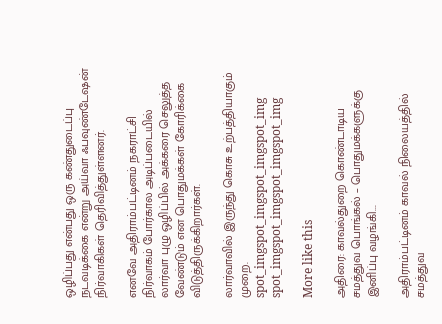ஒழிப்பது என்பது ஒரு கண்துடைப்பு நடவடிக்கை என்று அய்வா ஃபவுண்டேஷன் நிர்வாகிகள் தெரிவித்துள்ளனர்.

எனவே அதிராம்பட்டினம் நகராட்சி நிர்வாகம் போர்கால அடிப்படையில் லார்வா புழு ஒழிப்பில் அக்கரை செலுத்த வேண்டும் என பொதுமக்கள் கோரிக்கை விடுத்திருக்கிறார்கள்.

லார்வாவில் இருந்து கொசு உற்பத்தியாகும் முறை.
spot_imgspot_imgspot_imgspot_img
spot_imgspot_imgspot_imgspot_img

More like this

அதிரை: காவல்துறை கொண்டாடிய சமத்துவ பொங்கல் – பொதுமக்களுக்கு இனிப்பு வழங்கி...

அதிராம்பட்டினம் காவல் நிலையத்தில் சமத்துவ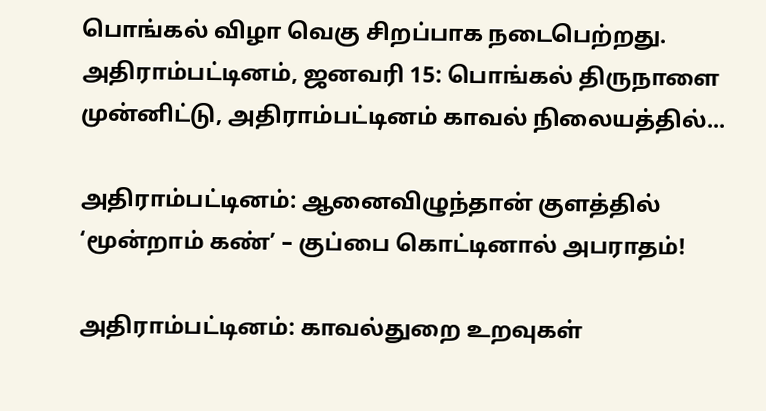பொங்கல் விழா வெகு சிறப்பாக நடைபெற்றது. அதிராம்பட்டினம், ஜனவரி 15: பொங்கல் திருநாளை முன்னிட்டு, அதிராம்பட்டினம் காவல் நிலையத்தில்...

அதிராம்பட்டினம்: ஆனைவிழுந்தான் குளத்தில் ‘மூன்றாம் கண்’ – குப்பை கொட்டினால் அபராதம்!

அதிராம்பட்டினம்: காவல்துறை உறவுகள்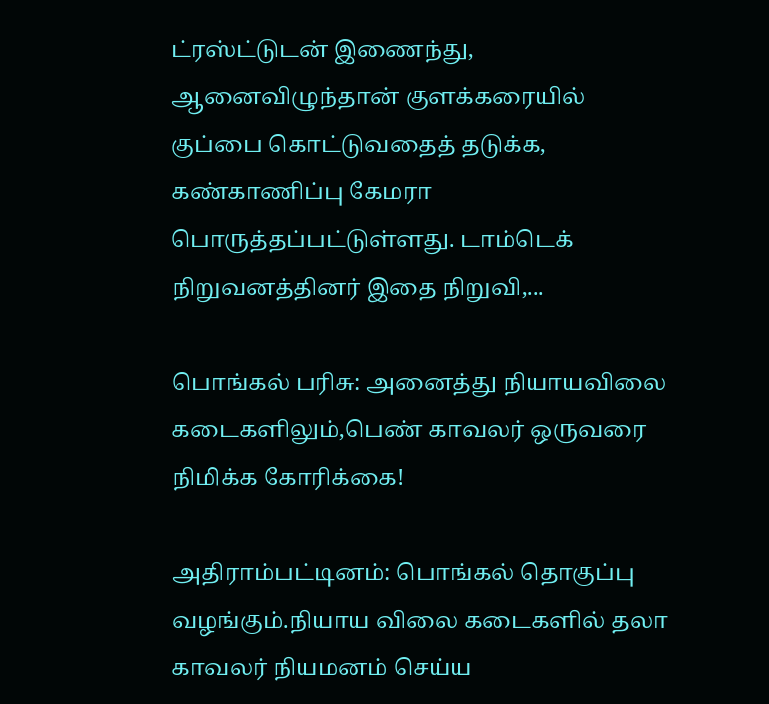ட்ரஸ்ட்டுடன் இணைந்து, ஆனைவிழுந்தான் குளக்கரையில் குப்பை கொட்டுவதைத் தடுக்க, கண்காணிப்பு கேமரா பொருத்தப்பட்டுள்ளது. டாம்டெக் நிறுவனத்தினர் இதை நிறுவி,...

பொங்கல் பரிசு: அனைத்து நியாயவிலை கடைகளிலும்,பெண் காவலர் ஒருவரை நிமிக்க கோரிக்கை!

அதிராம்பட்டினம்: பொங்கல் தொகுப்பு வழங்கும்.நியாய விலை கடைகளில் தலா காவலர் நியமனம் செய்ய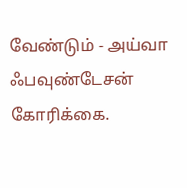வேண்டும் - அய்வா ஃபவுண்டேசன் கோரிக்கை.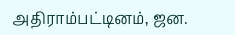அதிராம்பட்டினம், ஜன.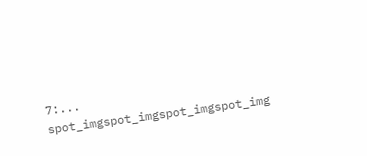7:...
spot_imgspot_imgspot_imgspot_img